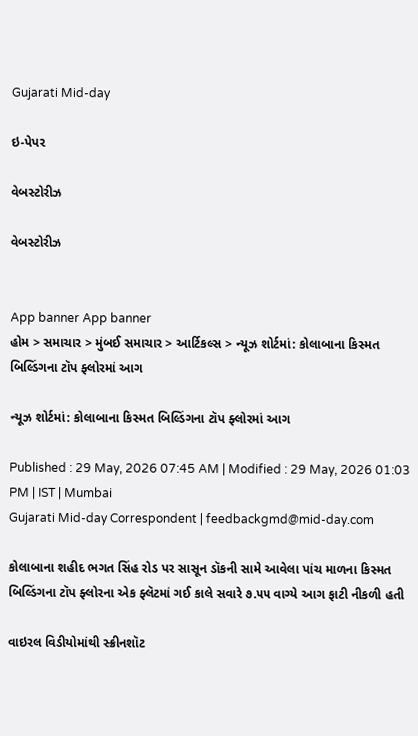Gujarati Mid-day

ઇ-પેપર

વેબસ્ટોરીઝ

વેબસ્ટોરીઝ


App banner App banner
હોમ > સમાચાર > મુંબઈ સમાચાર > આર્ટિકલ્સ > ન્યૂઝ શોર્ટમાં: કોલાબાના કિસ્મત બિલ્ડિંગના ટૉપ ફ્લોરમાં આગ

ન્યૂઝ શોર્ટમાં: કોલાબાના કિસ્મત બિલ્ડિંગના ટૉપ ફ્લોરમાં આગ

Published : 29 May, 2026 07:45 AM | Modified : 29 May, 2026 01:03 PM | IST | Mumbai
Gujarati Mid-day Correspondent | feedbackgmd@mid-day.com

કોલાબાના શહીદ ભગત સિંહ રોડ પર સાસૂન ડૉકની સામે આવેલા પાંચ માળના કિસ્મત બિલ્ડિંગના ટૉપ ફ્લોરના એક ફ્લૅટમાં ગઈ કાલે સવારે ૭.૫૫ વાગ્યે આગ ફાટી નીકળી હતી

વાઇરલ વિડીયોમાંથી સ્ક્રીનશૉટ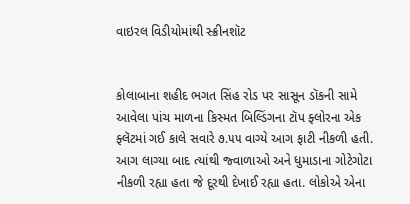વાઇરલ વિડીયોમાંથી સ્ક્રીનશૉટ


કોલાબાના શહીદ ભગત સિંહ રોડ પર સાસૂન ડૉકની સામે આવેલા પાંચ માળના કિસ્મત બિલ્ડિંગના ટૉપ ફ્લોરના એક ફ્લૅટમાં ગઈ કાલે સવારે ૭.૫૫ વાગ્યે આગ ફાટી નીકળી હતી. આગ લાગ્યા બાદ ત્યાંથી જ્વાળાઓ અને ધુમાડાના ગોટેગોટા નીકળી રહ્યા હતા જે દૂરથી દેખાઈ રહ્યા હતા. લોકોએ એના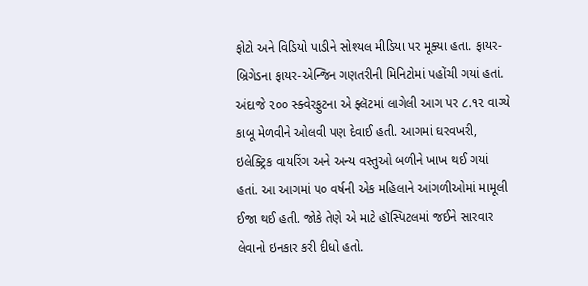ફોટો અને વિડિયો પાડીને સોશ્યલ મીડિયા પર મૂક્યા હતા. ફાયર-બ્રિગેડના ફાયર-એન્જિન ગણતરીની મિનિટોમાં પહોંચી ગયાં હતાં. અંદાજે ૨૦૦ સ્ક્વેરફુટના એ ફ્લૅટમાં લાગેલી આગ પર ૮.૧૨ વાગ્યે કાબૂ મેળવીને ઓલવી પણ દેવાઈ હતી. આગમાં ઘરવખરી, ઇલેક્ટ્રિક વાયરિંગ અને અન્ય વસ્તુઓ બળીને ખાખ થઈ ગયાં હતાં. આ આગમાં ૫૦ વર્ષની એક મહિલાને આંગળીઓમાં મામૂલી ઈજા થઈ હતી. જોકે તેણે એ માટે હૉસ્પિટલમાં જઈને સારવાર લેવાનો ઇનકાર કરી દીધો હતો.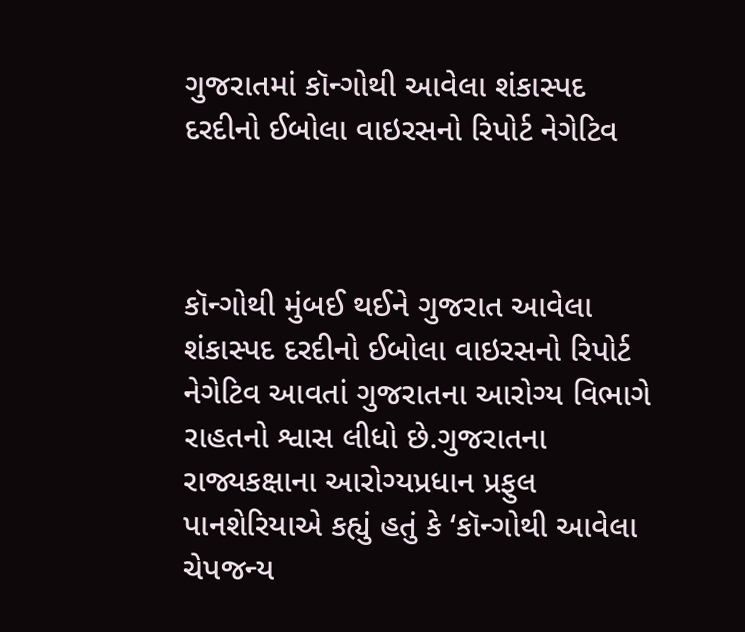ગુજરાતમાં કૉન્ગોથી આવેલા શંકાસ્પદ દરદીનો ઈબોલા વાઇરસનો રિપોર્ટ નેગેટિવ



કૉન્ગોથી મુંબઈ થઈને ગુજરાત આવેલા શંકાસ્પદ દરદીનો ઈબોલા વાઇરસનો રિપોર્ટ નેગેટિવ આવતાં ગુજરાતના આરોગ્ય વિભાગે રાહતનો શ્વાસ લીધો છે.ગુજરાતના રાજ્યકક્ષાના આરોગ્યપ્રધાન પ્રફુલ પાનશેરિયાએ કહ્યું હતું કે ‘કૉન્ગોથી આવેલા ચેપજન્ય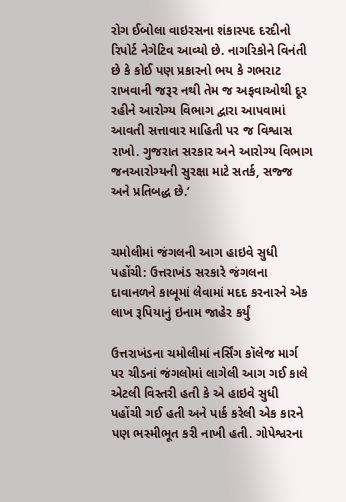રોગ ઈબોલા વાઇરસના શંકાસ્પદ દરદીનો રિપોર્ટ નેગેટિવ આવ્યો છે. નાગરિકોને વિનંતી છે કે કોઈ પણ પ્રકારનો ભય કે ગભરાટ રાખવાની જરૂર નથી તેમ જ અફવાઓથી દૂર રહીને આરોગ્ય વિભાગ દ્વારા આપવામાં આવતી સત્તાવાર માહિતી પર જ વિશ્વાસ રાખો. ગુજરાત સરકાર અને આરોગ્ય વિભાગ જનઆરોગ્યની સુરક્ષા માટે સતર્ક, સજ્જ અને પ્રતિબદ્ધ છે.’


ચમોલીમાં જંગલની આગ હાઇવે સુધી પહોંચી: ઉત્તરાખંડ સરકારે જંગલના દાવાનળને કાબૂમાં લેવામાં મદદ કરનારને એક લાખ રૂપિયાનું ઇનામ જાહેર કર્યું

ઉત્તરાખંડના ચમોલીમાં નર્સિંગ કૉલેજ માર્ગ પર ચીડનાં જંગલોમાં લાગેલી આગ ગઈ કાલે એટલી વિસ્તરી હતી કે એ હાઇવે સુધી પહોંચી ગઈ હતી અને પાર્ક કરેલી એક કારને પણ ભસ્મીભૂત કરી નાખી હતી. ગોપેશ્વરના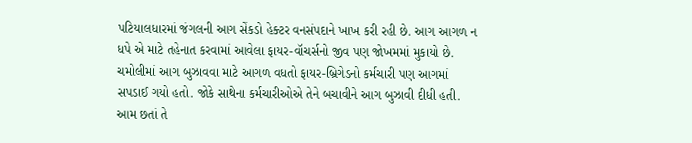પટિયાલધારમાં જંગલની આગ સેંકડો હેક્ટર વનસંપદાને ખાખ કરી રહી છે. આગ આગળ ન ધપે એ માટે તહેનાત કરવામાં આવેલા ફાયર-વૉચર્સનો જીવ પણ જોખમમાં મુકાયો છે. ચમોલીમાં આગ બુઝાવવા માટે આગળ વધતો ફાયર-બ્રિગેડનો કર્મચારી પણ આગમાં સપડાઈ ગયો હતો. જોકે સાથેના કર્મચારીઓએ તેને બચાવીને આગ બુઝાવી દીધી હતી. આમ છતાં તે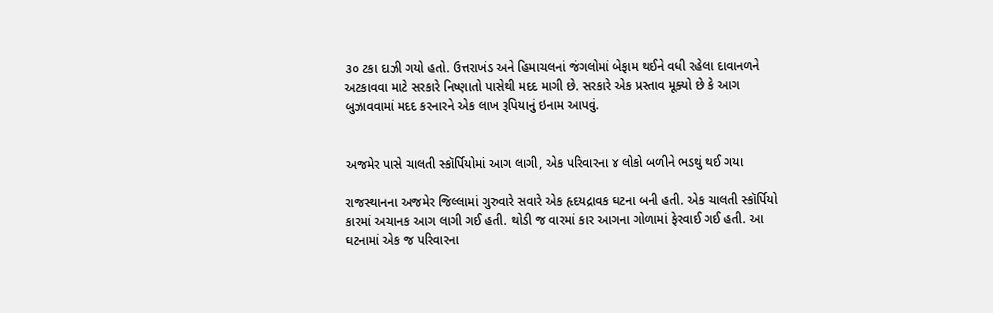૩૦ ટકા દાઝી ગયો હતો. ઉત્તરાખંડ અને હિમાચલનાં જંગલોમાં બેફામ થઈને વધી રહેલા દાવાનળને અટકાવવા માટે સરકારે નિષ્ણાતો પાસેથી મદદ માગી છે. સરકારે એક પ્રસ્તાવ મૂક્યો છે કે આગ બુઝાવવામાં મદદ કરનારને એક લાખ રૂપિયાનું ઇનામ આપવું.


અજમેર પાસે ચાલતી સ્કૉર્પિયોમાં આગ લાગી, એક પરિવારના ૪ લોકો બળીને ભડથું થઈ ગયા

રાજસ્થાનના અજમેર જિલ્લામાં ગુરુવારે સવારે એક હૃદયદ્રાવક ઘટના બની હતી. એક ચાલતી સ્કૉર્પિયો કારમાં અચાનક આગ લાગી ગઈ હતી. થોડી જ વારમાં કાર આગના ગોળામાં ફેરવાઈ ગઈ હતી. આ ઘટનામાં એક જ પરિવારના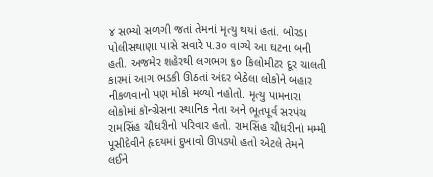૪ સભ્યો સળગી જતાં તેમનાં મૃત્યુ થયાં હતાં. બોરડા પોલીસથાણા પાસે સવારે ૫.૩૦ વાગ્યે આ ઘટના બની હતી. અજમેર શહેરથી લગભગ ૬૦ કિલોમીટર દૂર ચાલતી કારમાં આગ ભડકી ઊઠતાં અંદર બેઠેલા લોકોને બહાર નીકળવાનો પણ મોકો મળ્યો નહોતો. મૃત્યુ પામનારા લોકોમાં કૉન્ગ્રેસના સ્થાનિક નેતા અને ભૂતપૂર્વ સરપંચ રામસિંહ ચૌધરીનો પરિવાર હતો. રામસિંહ ચૌધરીનાં મમ્મી પૂસીદેવીને હૃદયમાં દુખાવો ઊપડ્યો હતો એટલે તેમને લઈને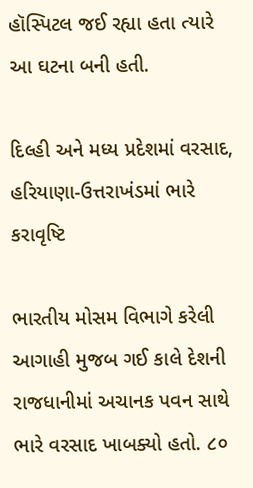હૉસ્પિટલ જઈ રહ્યા હતા ત્યારે આ ઘટના બની હતી.

દિલ્હી અને મધ્ય પ્રદેશમાં વરસાદ, હરિયાણા-ઉત્તરાખંડમાં ભારે કરાવૃષ્ટિ

ભારતીય મોસમ વિભાગે કરેલી આગાહી મુજબ ગઈ કાલે દેશની રાજધાનીમાં અચાનક પવન સાથે ભારે વરસાદ ખાબક્યો હતો. ૮૦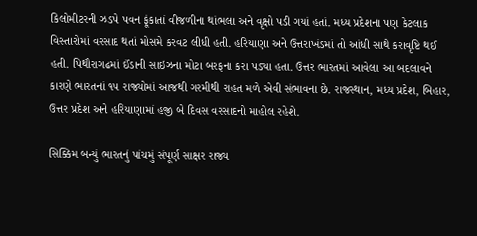કિલોમીટરની ઝડપે પવન ફૂંકાતાં વીજળીના થાંભલા અને વૃક્ષો પડી ગયાં હતાં. મધ્ય પ્રદેશના પણ કેટલાક વિસ્તારોમાં વરસાદ થતાં મોસમે કરવટ લીધી હતી. હરિયાણા અને ઉત્તરાખંડમાં તો આંધી સાથે કરાવૃષ્ટિ થઈ હતી. પિથૌરાગઢમાં ઈંડાની સાઇઝના મોટા બરફના કરા પડ્યા હતા. ઉત્તર ભારતમાં આવેલા આ બદલાવને કારણે ભારતનાં ૧૫ રાજ્યોમાં આજથી ગરમીથી રાહત મળે એવી સંભાવના છે. રાજસ્થાન, મધ્ય પ્રદેશ, બિહાર, ઉત્તર પ્રદેશ અને હરિયાણામાં હજી બે દિવસ વરસાદનો માહોલ રહેશે.

સિક્કિમ બન્યું ભારતનું પાંચમું સંપૂર્ણ સાક્ષર રાજ્ય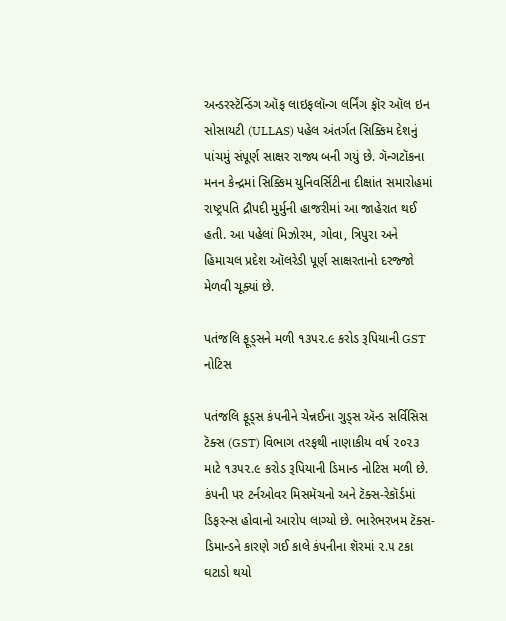અન્ડરસ્ટૅન્ડિંગ ઑફ લાઇફલૉન્ગ લર્નિંગ ફૉર ઑલ ઇન સોસાયટી (ULLAS) પહેલ અંતર્ગત સિક્કિમ દેશનું પાંચમું સંપૂર્ણ સાક્ષર રાજ્ય બની ગયું છે. ગૅન્ગટૉકના મનન કેન્દ્રમાં સિક્કિમ યુનિવર્સિટીના દીક્ષાંત સમારોહમાં રાષ્ટ્રપતિ દ્રૌપદી મુર્મુની હાજરીમાં આ જાહેરાત થઈ હતી. આ પહેલાં મિઝોરમ, ગોવા, ત્રિપુરા અને હિમાચલ પ્રદેશ ઑલરેડી પૂર્ણ સાક્ષરતાનો દરજ્જો મેળવી ચૂક્યાં છે.

પતંજલિ ફૂડ્સને મળી ૧૩૫૨.૯ કરોડ રૂપિયાની GST નોટિસ

પતંજલિ ફૂડ્સ કંપનીને ચેન્નઈના ગુડ્સ ઍન્ડ સર્વિસિસ ટૅક્સ (GST) વિભાગ તરફથી નાણાકીય વર્ષ ૨૦૨૩ માટે ૧૩૫૨.૯ કરોડ રૂપિયાની ડિમાન્ડ નોટિસ મળી છે. કંપની પર ટર્નઓવર મિસમૅચનો અને ટૅક્સ-રેકૉર્ડમાં ડિફરન્સ હોવાનો આરોપ લાગ્યો છે. ભારેભરખમ ટૅક્સ-ડિમાન્ડને કારણે ગઈ કાલે કંપનીના શૅરમાં ૨.૫ ટકા ઘટાડો થયો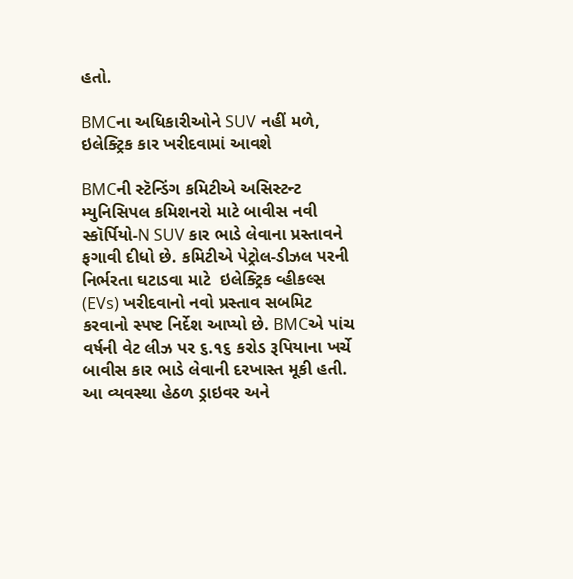હતો.

BMCના અધિકારીઓને SUV નહીં મળે, ઇલેક્ટ્રિક કાર ખરીદવામાં આવશે

BMCની સ્ટૅન્ડિંગ કમિટીએ અસિસ્ટન્ટ મ્યુનિસિપલ કમિશનરો માટે બાવીસ નવી સ્કૉર્પિયો-N SUV કાર ભાડે લેવાના પ્રસ્તાવને ફગાવી દીધો છે. કમિટીએ પેટ્રોલ-ડીઝલ પરની નિર્ભરતા ઘટાડવા માટે  ઇલેક્ટ્રિક વ્હીકલ્સ (EVs) ખરીદવાનો નવો પ્રસ્તાવ સબમિટ કરવાનો સ્પષ્ટ નિર્દેશ આપ્યો છે. BMCએ પાંચ વર્ષની વેટ લીઝ પર ૬.૧૬ કરોડ રૂપિયાના ખર્ચે બાવીસ કાર ભાડે લેવાની દરખાસ્ત મૂકી હતી. આ વ્યવસ્થા હેઠળ ડ્રાઇવર અને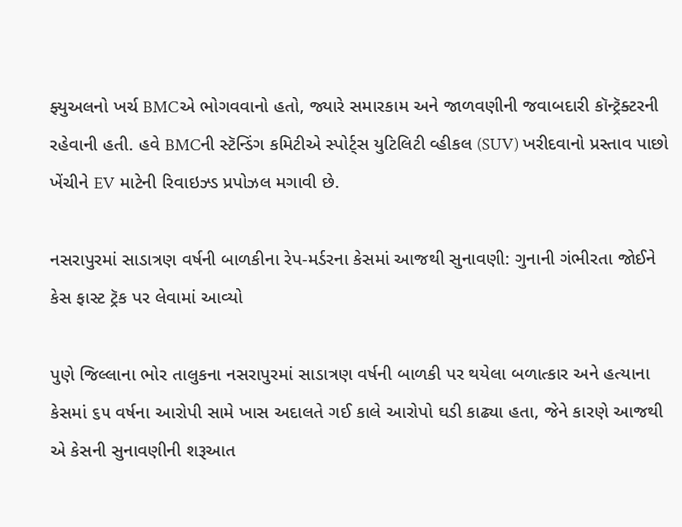ફ્યુઅલનો ખર્ચ BMCએ ભોગવવાનો હતો, જ્યારે સમારકામ અને જાળવણીની જવાબદારી કૉન્ટ્રૅક્ટરની રહેવાની હતી. હવે BMCની સ્ટૅન્ડિંગ કમિટીએ સ્પોર્ટ્‍સ યુટિલિટી વ્હીકલ (SUV) ખરીદવાનો પ્રસ્તાવ પાછો ખેંચીને EV માટેની રિવાઇઝ્ડ પ્રપોઝલ મગાવી છે.

નસરાપુરમાં સાડાત્રણ વર્ષની બાળકીના રેપ-મર્ડરના કેસમાં આજથી સુનાવણી: ગુનાની ગંભીરતા જોઈને કેસ ફાસ્ટ ટ્રૅક પર લેવામાં આવ્યો

પુણે જિલ્લાના ભોર તાલુકના નસરાપુરમાં સાડાત્રણ વર્ષની બાળકી પર થયેલા બળાત્કાર અને હત્યાના કેસમાં ૬૫ વર્ષના આરોપી સામે ખાસ અદાલતે ગઈ કાલે આરોપો ઘડી કાઢ્યા હતા, જેને કારણે આજથી એ કેસની સુનાવણીની શરૂઆત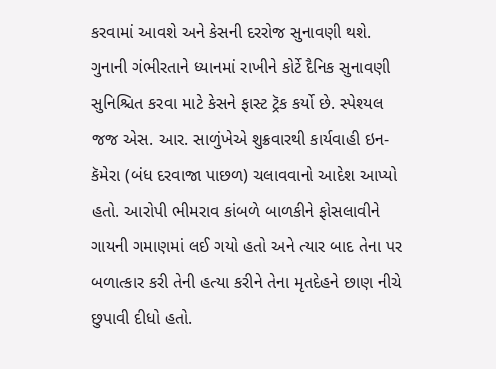કરવામાં આવશે અને કેસની દરરોજ સુનાવણી થશે. ગુનાની ગંભીરતાને ધ્યાનમાં રાખીને કોર્ટે દૈનિક સુનાવણી સુનિશ્ચિત કરવા માટે કેસને ફાસ્ટ ટ્રૅક કર્યો છે. સ્પેશ્યલ જજ એસ. આર. સાળુંખેએ શુક્રવારથી કાર્યવાહી ઇન-કૅમેરા (બંધ દરવાજા પાછળ) ચલાવવાનો આદેશ આપ્યો હતો. આરોપી ભીમરાવ કાંબળે બાળકીને ફોસલાવીને ગાયની ગમાણમાં લઈ ગયો હતો અને ત્યાર બાદ તેના પર બળાત્કાર કરી તેની હત્યા કરીને તેના મૃતદેહને છાણ નીચે છુપાવી દીધો હતો.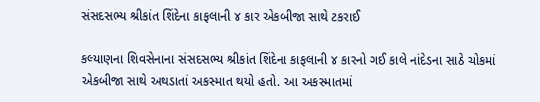સંસદસભ્ય શ્રીકાંત શિંદેના કાફલાની ૪ કાર એકબીજા સાથે ટકરાઈ

કલ્યાણના શિવસેનાના સંસદસભ્ય શ્રીકાંત શિંદેના કાફલાની ૪ કારનો ગઈ કાલે નાંદેડના સાઠે ચોકમાં એકબીજા સાથે અથડાતાં અકસ્માત થયો હતો. આ અકસ્માતમાં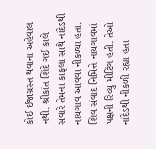કોઈ ઈજાગ્રસ્ત થવાના અહેવાલ નથી. શ્રીકાંત શિંદે ગઈ કાલે સવારે તેમના કાફલા સાથે નાંદેડથી નાયગાવ આવવા નીકળ્યા હતા. શિવ સંવાદ નિમિત્તે નાયગાવમાં પક્ષની રિવ્યુ મીટિંગ હતી. તેઓ નાંદેડથી નીકળી રહ્યા હતા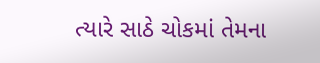ત્યારે સાઠે ચોકમાં તેમના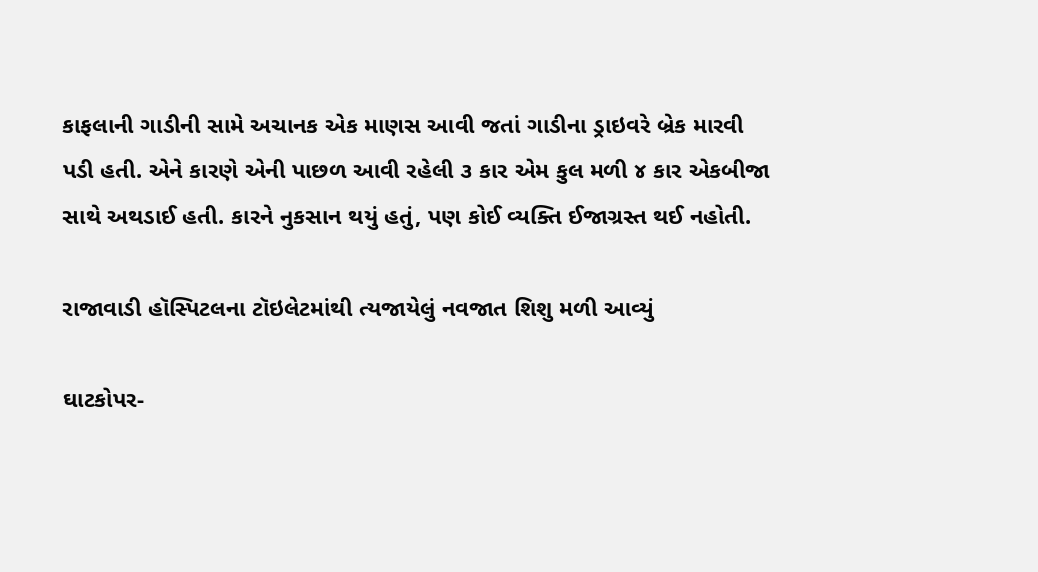કાફલાની ગાડીની સામે અચાનક એક માણસ આવી જતાં ગાડીના ડ્રાઇવરે બ્રેક મારવી પડી હતી. એને કારણે એની પાછળ આવી રહેલી ૩ કાર એમ કુલ મળી ૪ કાર એકબીજા સાથે અથડાઈ હતી. કારને નુકસાન થયું હતું, પણ કોઈ વ્યક્તિ ઈજાગ્રસ્ત થઈ નહોતી.

રાજાવાડી હૉસ્પિટલના ટૉઇલેટમાંથી ત્યજાયેલું નવજાત શિશુ મળી આવ્યું

ઘાટકોપર-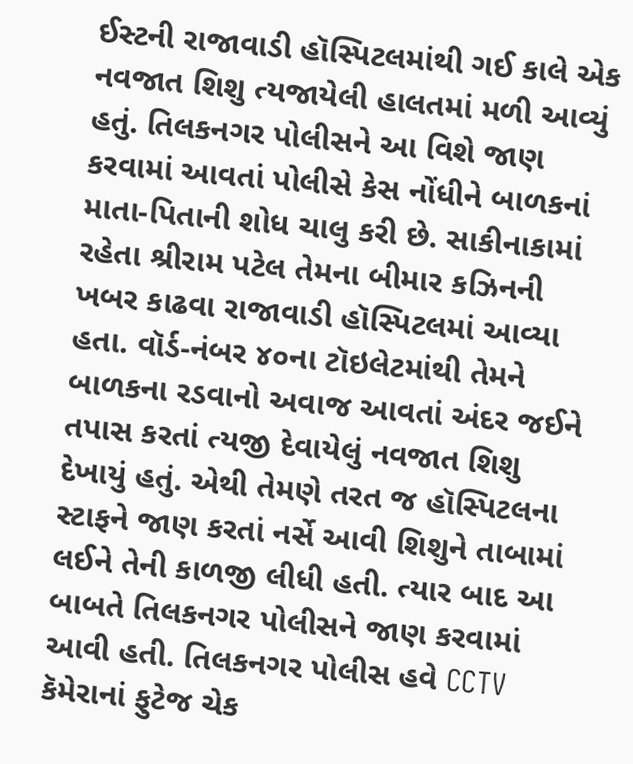ઈસ્ટની રાજાવાડી હૉસ્પિટલમાંથી ગઈ કાલે એક નવજાત શિશુ ત્યજાયેલી હાલતમાં મળી આવ્યું હતું. તિલકનગર પોલીસને આ વિશે જાણ કરવામાં આવતાં પોલીસે કેસ નોંધીને બાળકનાં માતા-પિતાની શોધ ચાલુ કરી છે. સાકીનાકામાં રહેતા શ્રીરામ પટેલ તેમના બીમાર કઝિનની ખબર કાઢવા રાજાવાડી હૉસ્પિટલમાં આવ્યા હતા. વૉર્ડ-નંબર ૪૦ના ટૉઇલેટમાંથી તેમને બાળકના રડવાનો અવાજ આવતાં અંદર જઈને તપાસ કરતાં ત્યજી દેવાયેલું નવજાત શિશુ દેખાયું હતું. એથી તેમણે તરત જ હૉસ્પિટલના સ્ટાફને જાણ કરતાં નર્સે આવી શિશુને તાબામાં લઈને તેની કાળજી લીધી હતી. ત્યાર બાદ આ બાબતે તિલકનગર પોલીસને જાણ કરવામાં આવી હતી. તિલકનગર પોલીસ હવે CCTV કૅમેરાનાં ફુટેજ ચેક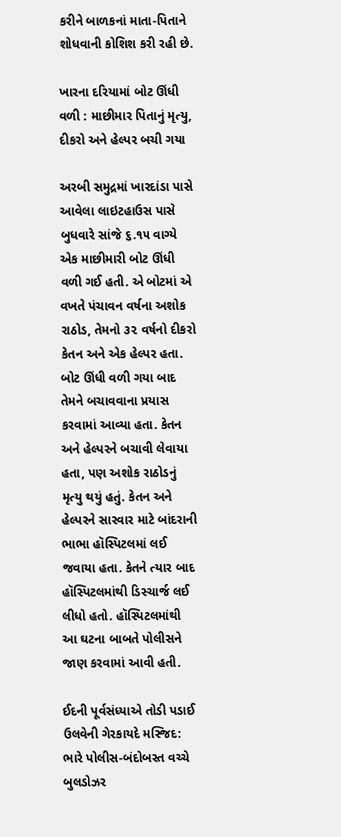કરીને બાળકનાં માતા-પિતાને શોધવાની કોશિશ કરી રહી છે.

ખારના દરિયામાં બોટ ઊંધી વળી : માછીમાર પિતાનું મૃત્યુ, દીકરો અને હેલ્પર બચી ગયા

અરબી સમુદ્રમાં ખારદાંડા પાસે આવેલા લાઇટહાઉસ પાસે બુધવારે સાંજે ૬.૧૫ વાગ્યે એક માછીમારી બોટ ઊંધી વળી ગઈ હતી. એ બોટમાં એ વખતે પંચાવન વર્ષના અશોક રાઠોડ, તેમનો ૩૨ વર્ષનો દીકરો કેતન અને એક હેલ્પર હતા. બોટ ઊંધી વળી ગયા બાદ તેમને બચાવવાના પ્રયાસ કરવામાં આવ્યા હતા. કેતન અને હેલ્પરને બચાવી લેવાયા હતા, પણ અશોક રાઠોડનું મૃત્યુ થયું હતું. કેતન અને હેલ્પરને સારવાર માટે બાંદરાની ભાભા હૉસ્પિટલમાં લઈ જવાયા હતા. કેતને ત્યાર બાદ હૉસ્પિટલમાંથી ડિસ્ચાર્જ લઈ લીધો હતો. હૉસ્પિટલમાંથી આ ઘટના બાબતે પોલીસને જાણ કરવામાં આવી હતી.

ઈદની પૂર્વસંધ્યાએ તોડી પડાઈ ઉલવેની ગેરકાયદે મસ્જિદ: ભારે પોલીસ-બંદોબસ્ત વચ્ચે બુલડોઝર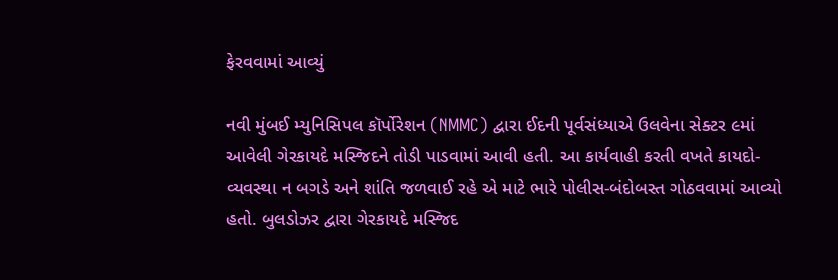ફેરવવામાં આવ્યું

નવી મુંબઈ મ્યુનિસિપલ કૉર્પોરેશન (NMMC) દ્વારા ઈદની પૂર્વસંધ્યાએ ઉલવેના સેક્ટર ૯માં આવેલી ગેરકાયદે મસ્જિદને તોડી પાડવામાં આવી હતી. આ કાર્યવાહી કરતી વખતે કાયદો-વ્યવસ્થા ન બગડે અને શાંતિ જળવાઈ રહે એ માટે ભારે પોલીસ-બંદોબસ્ત ગોઠવવામાં આવ્યો હતો. બુલડોઝર દ્વારા ગેરકાયદે મસ્જિદ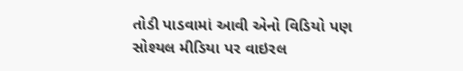તોડી પાડવામાં આવી એનો વિડિયો પણ સોશ્યલ મીડિયા પર વાઇરલ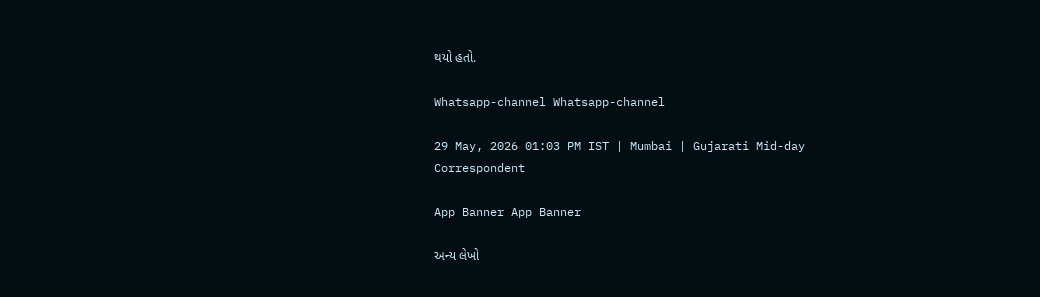થયો હતો.

Whatsapp-channel Whatsapp-channel

29 May, 2026 01:03 PM IST | Mumbai | Gujarati Mid-day Correspondent

App Banner App Banner

અન્ય લેખો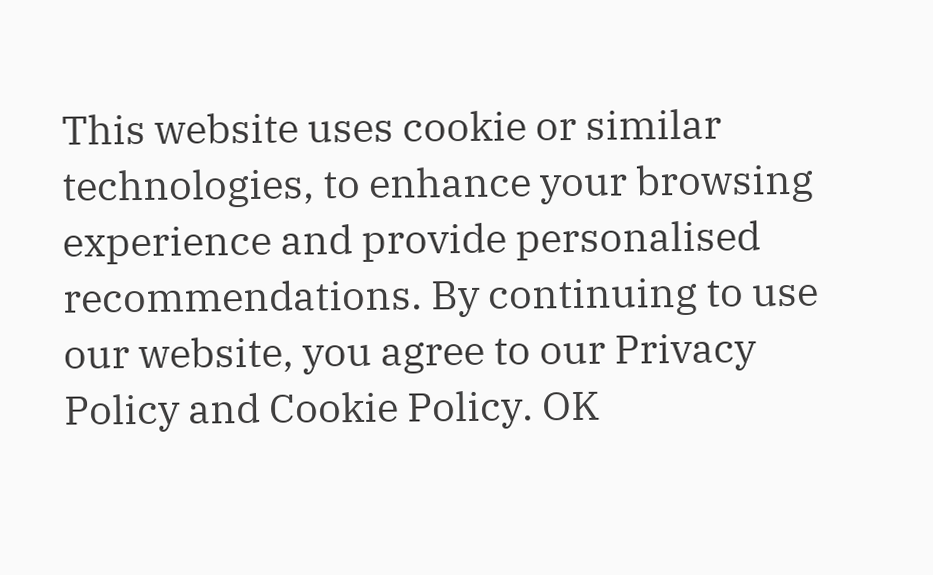This website uses cookie or similar technologies, to enhance your browsing experience and provide personalised recommendations. By continuing to use our website, you agree to our Privacy Policy and Cookie Policy. OK